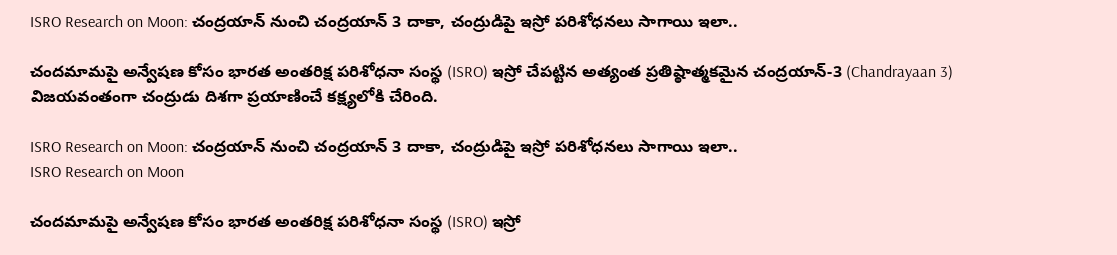ISRO Research on Moon: చంద్రయాన్ నుంచి చంద్రయాన్ 3 దాకా, చంద్రుడిపై ఇస్రో పరిశోధనలు సాగాయి ఇలా..

చందమామపై అన్వేషణ కోసం భారత అంతరిక్ష పరిశోధనా సంస్థ (ISRO) ఇస్రో చేపట్టిన అత్యంత ప్రతిష్ఠాత్మకమైన చంద్రయాన్‌-3 (Chandrayaan 3) విజయవంతంగా చంద్రుడు దిశగా ప్రయాణించే కక్ష్యలోకి చేరింది.

ISRO Research on Moon: చంద్రయాన్ నుంచి చంద్రయాన్ 3 దాకా, చంద్రుడిపై ఇస్రో పరిశోధనలు సాగాయి ఇలా..
ISRO Research on Moon

చందమామపై అన్వేషణ కోసం భారత అంతరిక్ష పరిశోధనా సంస్థ (ISRO) ఇస్రో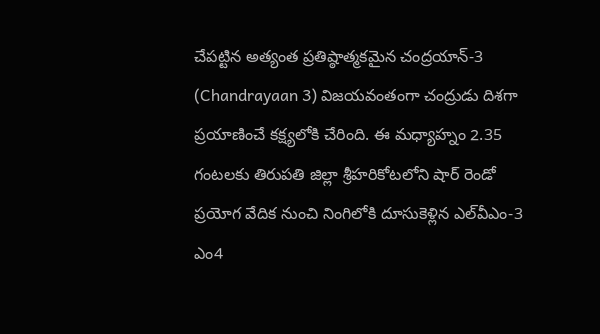చేపట్టిన అత్యంత ప్రతిష్ఠాత్మకమైన చంద్రయాన్‌-3 (Chandrayaan 3) విజయవంతంగా చంద్రుడు దిశగా ప్రయాణించే కక్ష్యలోకి చేరింది. ఈ మధ్యాహ్నం 2.35 గంటలకు తిరుపతి జిల్లా శ్రీహరికోటలోని షార్‌ రెండో ప్రయోగ వేదిక నుంచి నింగిలోకి దూసుకెళ్లిన ఎల్‌వీఎం-3 ఎం4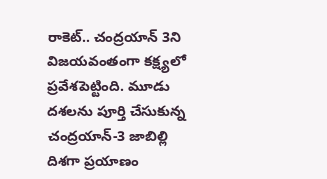రాకెట్‌.. చంద్రయాన్ 3ని విజయవంతంగా కక్ష్యలో ప్రవేశపెట్టింది. మూడు దశలను పూర్తి చేసుకున్న చంద్రయాన్‌-3 జాబిల్లి దిశగా ప్రయాణం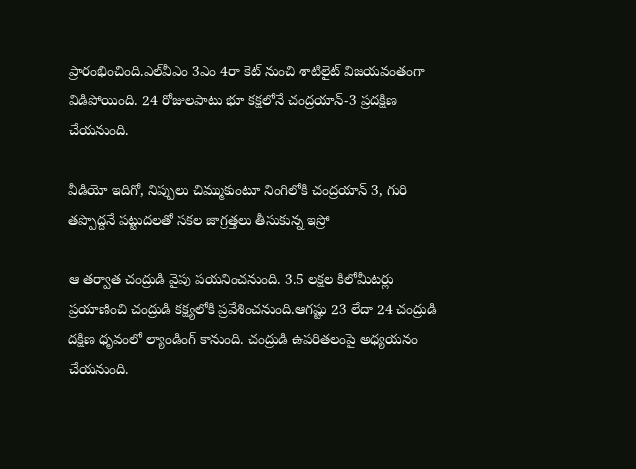ప్రారంభించింది.ఎల్‌వీఎం 3ఎం 4రా కెట్‌ నుంచి శాటిలైట్‌ విజయవంతంగా విడిపోయింది. 24 రోజులపాటు భూ కక్షలోనే చంద్రయాన్‌-3 ప్రదక్షిణ చేయనుంది.

వీడియో ఇదిగో, నిప్పులు చిమ్ముకుంటూ నింగిలోకి చంద్రయాన్ 3, గురి తప్పొద్దనే పట్టుదలతో సకల జాగ్రత్తలు తీసుకున్న ఇస్రో

ఆ తర్వాత చంద్రుడి వైపు పయనించనుంది. 3.5 లక్షల కిలోమీటర్లు ప్రయాణించి చంద్రుడి కక్ష్యలోకి ప్రవేశించనుంది.ఆగష్టు 23 లేదా 24 చంద్రుడి దక్షిణ ధృవంలో ల్యాండింగ్‌ కానుంది. చంద్రుడి ఉపరితలంపై అధ్యయనం చేయనుంది.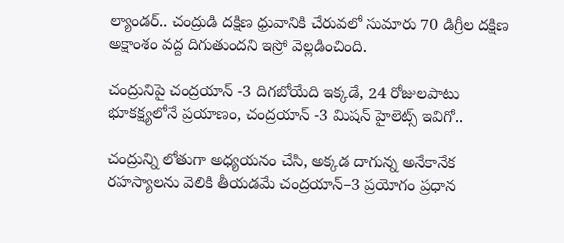ల్యాండర్‌.. చంద్రుడి దక్షిణ ధ్రువానికి చేరువలో సుమారు 70 డిగ్రీల దక్షిణ అక్షాంశం వద్ద దిగుతుందని ఇస్రో వెల్లడించింది.

చంద్రునిపై చంద్రయాన్ -3 దిగబోయేది ఇక్కడే, 24 రోజులపాటు భూకక్ష్యలోనే ప్రయాణం, చంద్రయాన్ -3 మిషన్ హైలెట్స్ ఇవిగో..

చంద్రున్ని లోతుగా అధ్యయనం చేసి, అక్కడ దాగున్న అనేకానేక రహస్యాలను వెలికి తీయడమే చంద్రయాన్‌–3 ప్రయోగం ప్రధాన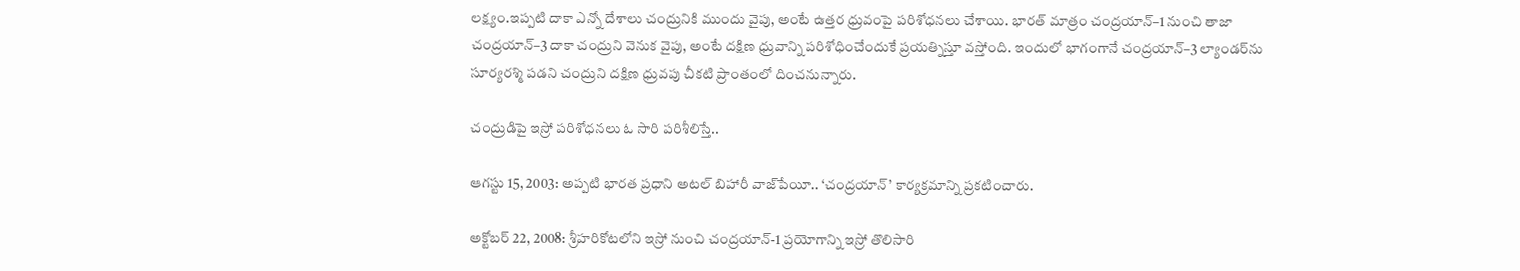లక్ష్యం.ఇప్పటి దాకా ఎన్నో దేశాలు చంద్రునికి ముందు వైపు, అంటే ఉత్తర ధ్రువంపై పరిశోధనలు చేశాయి. భారత్‌ మాత్రం చంద్రయాన్‌–1 నుంచి తాజా చంద్రయాన్‌–3 దాకా చంద్రుని వెనుక వైపు, అంటే దక్షిణ ధ్రువాన్ని పరిశోధించేందుకే ప్రయత్నిస్తూ వస్తోంది. ఇందులో భాగంగానే చంద్రయాన్‌–3 ల్యాండర్‌ను సూర్యరశ్మి పడని చంద్రుని దక్షిణ ధ్రువపు చీకటి ప్రాంతంలో దించనున్నారు.

చంద్రుడిపై ఇస్రో పరిశోధనలు ఓ సారి పరిశీలిస్తే..

ఆగస్టు 15, 2003: అప్పటి భారత ప్రధాని అటల్‌ బిహారీ వాజ్‌పేయీ.. ‘చంద్రయాన్‌’ కార్యక్రమాన్ని ప్రకటించారు.

అక్టోబర్‌ 22, 2008: శ్రీహరికోటలోని ఇస్రో నుంచి చంద్రయాన్‌-1 ప్రయోగాన్ని ఇస్రో తొలిసారి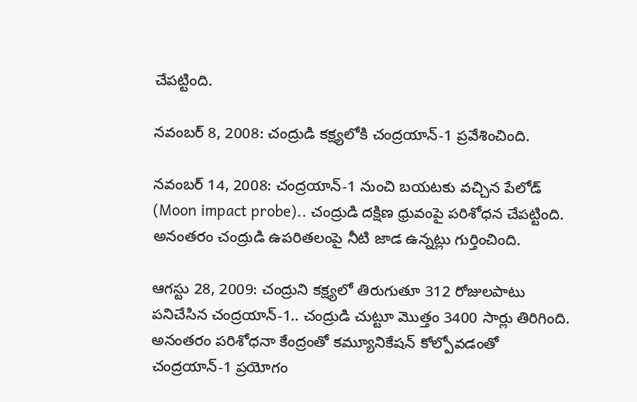చేపట్టింది.

నవంబర్‌ 8, 2008: చంద్రుడి కక్ష్యలోకి చంద్రయాన్‌-1 ప్రవేశించింది.

నవంబర్‌ 14, 2008: చంద్రయాన్‌-1 నుంచి బయటకు వచ్చిన పేలోడ్‌ (Moon impact probe).. చంద్రుడి దక్షిణ ధ్రువంపై పరిశోధన చేపట్టింది. అనంతరం చంద్రుడి ఉపరితలంపై నీటి జాడ ఉన్నట్లు గుర్తించింది.

ఆగస్టు 28, 2009: చంద్రుని కక్ష్యలో తిరుగుతూ 312 రోజులపాటు పనిచేసిన చంద్రయాన్‌-1.. చంద్రుడి చుట్టూ మొత్తం 3400 సార్లు తిరిగింది. అనంతరం పరిశోధనా కేంద్రంతో కమ్యూనికేషన్‌ కోల్పోవడంతో చంద్రయాన్‌-1 ప్రయోగం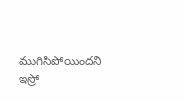ముగిసిపోయిందని ఇస్రో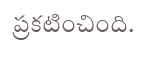ప్రకటించింది.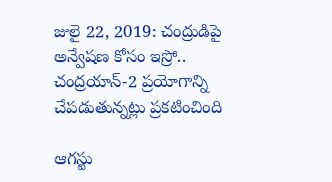జులై 22, 2019: చంద్రుడిపై అన్వేషణ కోసం ఇస్రో.. చంద్రయాన్‌-2 ప్రయోగాన్ని చేపడుతున్నట్లు ప్రకటించింది

ఆగస్టు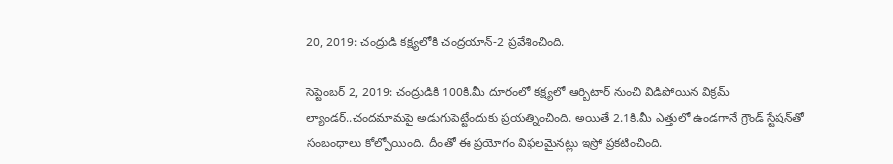20, 2019: చంద్రుడి కక్ష్యలోకి చంద్రయాన్‌-2 ప్రవేశించింది.

సెప్టెంబర్‌ 2, 2019: చంద్రుడికి 100కి.మీ దూరంలో కక్ష్యలో ఆర్బిటార్‌ నుంచి విడిపోయిన విక్రమ్‌ ల్యాండర్‌..చందమామపై అడుగుపెట్టేందుకు ప్రయత్నించింది. అయితే 2.1కి.మీ ఎత్తులో ఉండగానే గ్రౌండ్‌ స్టేషన్‌తో సంబంధాలు కోల్పోయింది. దీంతో ఈ ప్రయోగం విఫలమైనట్లు ఇస్రో ప్రకటించింది.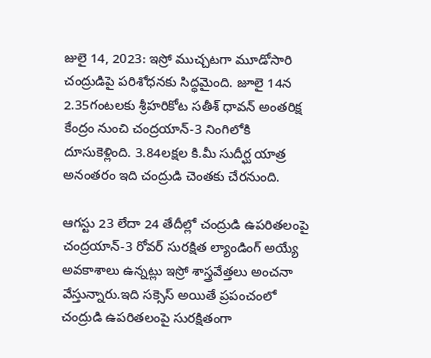జులై 14, 2023: ఇస్రో ముచ్చటగా మూడోసారి చంద్రుడిపై పరిశోధనకు సిద్ధమైంది. జూలై 14న 2.35గంటలకు శ్రీహరికోట సతీశ్‌ ధావన్‌ అంతరిక్ష కేంద్రం నుంచి చంద్రయాన్‌-3 నింగిలోకి దూసుకెళ్లింది. 3.84లక్షల కి.మీ సుదీర్ఘ యాత్ర అనంతరం ఇది చంద్రుడి చెంతకు చేరనుంది.

ఆగస్టు 23 లేదా 24 తేదీల్లో చంద్రుడి ఉపరితలంపై చంద్రయాన్‌-3 రోవర్‌ సురక్షిత ల్యాండింగ్‌ అయ్యే అవకాశాలు ఉన్నట్లు ఇస్రో శాస్త్రవేత్తలు అంచనా వేస్తున్నారు.ఇది సక్సెస్ అయితే ప్రపంచంలో చంద్రుడి ఉపరితలంపై సురక్షితంగా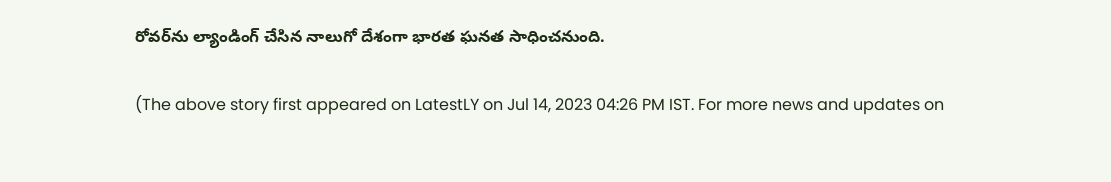రోవర్‌ను ల్యాండింగ్‌ చేసిన నాలుగో దేశంగా భారత ఘనత సాధించనుంది.

(The above story first appeared on LatestLY on Jul 14, 2023 04:26 PM IST. For more news and updates on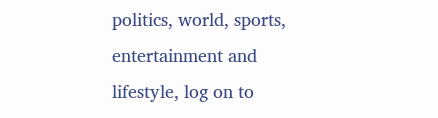politics, world, sports, entertainment and lifestyle, log on to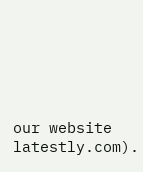our website latestly.com).